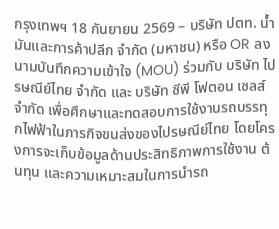กรุงเทพฯ 18 กันยายน 2569 – บริษัท ปตท. น้ำมันและการค้าปลีก จำกัด (มหาชน) หรือ OR ลงนามบันทึกความเข้าใจ (MOU) ร่วมกับ บริษัท ไปรษณีย์ไทย จำกัด และ บริษัท ซีพี โฟตอน เซลส์ จำกัด เพื่อศึกษาและทดสอบการใช้งานรถบรรทุกไฟฟ้าในภารกิจขนส่งของไปรษณีย์ไทย โดยโครงการจะเก็บข้อมูลด้านประสิทธิภาพการใช้งาน ต้นทุน และความเหมาะสมในการนำรถ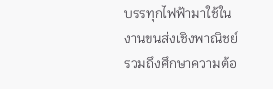บรรทุกไฟฟ้ามาใช้ในงานขนส่งเชิงพาณิชย์ รวมถึงศึกษาความต้อ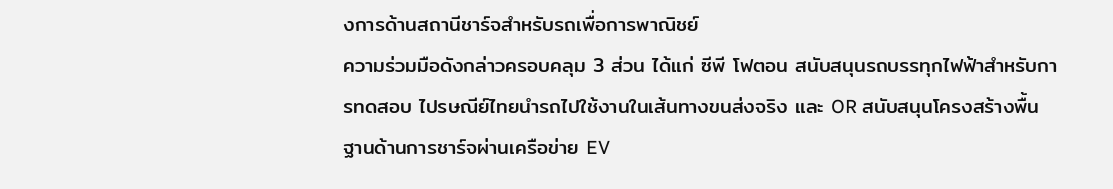งการด้านสถานีชาร์จสำหรับรถเพื่อการพาณิชย์
ความร่วมมือดังกล่าวครอบคลุม 3 ส่วน ได้แก่ ซีพี โฟตอน สนับสนุนรถบรรทุกไฟฟ้าสำหรับการทดสอบ ไปรษณีย์ไทยนำรถไปใช้งานในเส้นทางขนส่งจริง และ OR สนับสนุนโครงสร้างพื้นฐานด้านการชาร์จผ่านเครือข่าย EV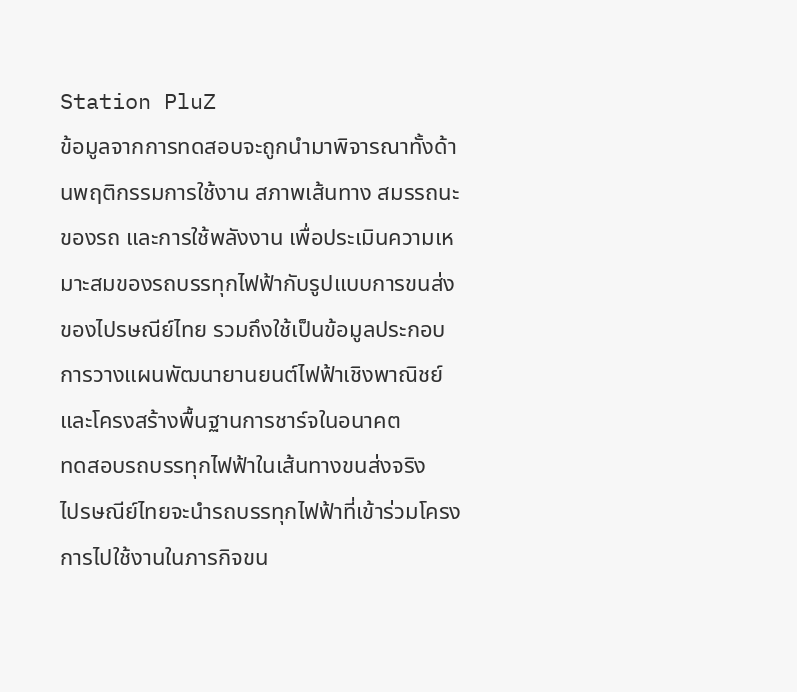Station PluZ
ข้อมูลจากการทดสอบจะถูกนำมาพิจารณาทั้งด้านพฤติกรรมการใช้งาน สภาพเส้นทาง สมรรถนะของรถ และการใช้พลังงาน เพื่อประเมินความเหมาะสมของรถบรรทุกไฟฟ้ากับรูปแบบการขนส่งของไปรษณีย์ไทย รวมถึงใช้เป็นข้อมูลประกอบการวางแผนพัฒนายานยนต์ไฟฟ้าเชิงพาณิชย์และโครงสร้างพื้นฐานการชาร์จในอนาคต
ทดสอบรถบรรทุกไฟฟ้าในเส้นทางขนส่งจริง
ไปรษณีย์ไทยจะนำรถบรรทุกไฟฟ้าที่เข้าร่วมโครงการไปใช้งานในภารกิจขน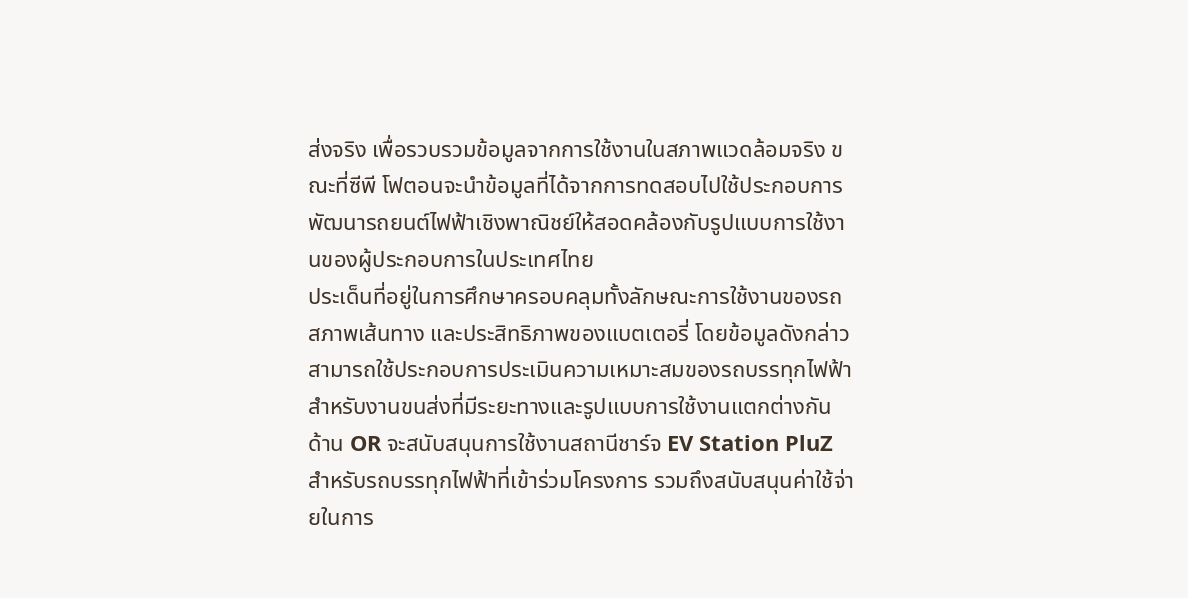ส่งจริง เพื่อรวบรวมข้อมูลจากการใช้งานในสภาพแวดล้อมจริง ขณะที่ซีพี โฟตอนจะนำข้อมูลที่ได้จากการทดสอบไปใช้ประกอบการพัฒนารถยนต์ไฟฟ้าเชิงพาณิชย์ให้สอดคล้องกับรูปแบบการใช้งานของผู้ประกอบการในประเทศไทย
ประเด็นที่อยู่ในการศึกษาครอบคลุมทั้งลักษณะการใช้งานของรถ สภาพเส้นทาง และประสิทธิภาพของแบตเตอรี่ โดยข้อมูลดังกล่าวสามารถใช้ประกอบการประเมินความเหมาะสมของรถบรรทุกไฟฟ้าสำหรับงานขนส่งที่มีระยะทางและรูปแบบการใช้งานแตกต่างกัน
ด้าน OR จะสนับสนุนการใช้งานสถานีชาร์จ EV Station PluZ สำหรับรถบรรทุกไฟฟ้าที่เข้าร่วมโครงการ รวมถึงสนับสนุนค่าใช้จ่ายในการ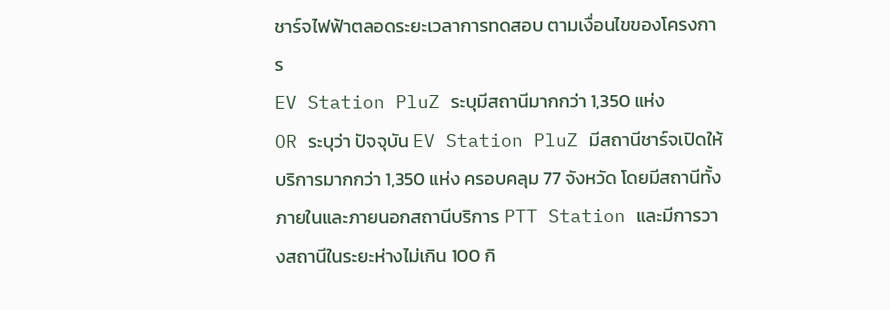ชาร์จไฟฟ้าตลอดระยะเวลาการทดสอบ ตามเงื่อนไขของโครงการ
EV Station PluZ ระบุมีสถานีมากกว่า 1,350 แห่ง
OR ระบุว่า ปัจจุบัน EV Station PluZ มีสถานีชาร์จเปิดให้บริการมากกว่า 1,350 แห่ง ครอบคลุม 77 จังหวัด โดยมีสถานีทั้งภายในและภายนอกสถานีบริการ PTT Station และมีการวางสถานีในระยะห่างไม่เกิน 100 กิ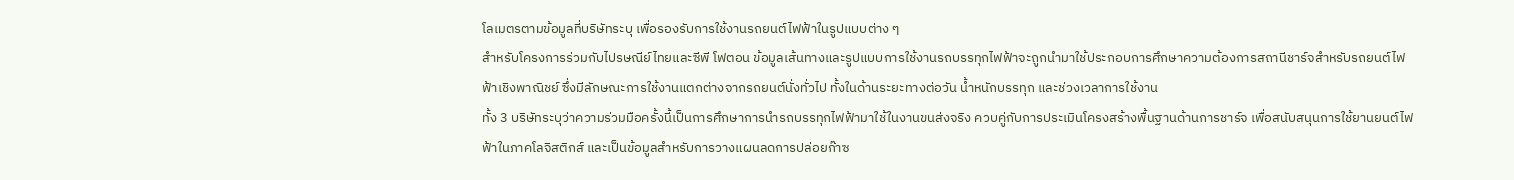โลเมตรตามข้อมูลที่บริษัทระบุ เพื่อรองรับการใช้งานรถยนต์ไฟฟ้าในรูปแบบต่าง ๆ
สำหรับโครงการร่วมกับไปรษณีย์ไทยและซีพี โฟตอน ข้อมูลเส้นทางและรูปแบบการใช้งานรถบรรทุกไฟฟ้าจะถูกนำมาใช้ประกอบการศึกษาความต้องการสถานีชาร์จสำหรับรถยนต์ไฟฟ้าเชิงพาณิชย์ ซึ่งมีลักษณะการใช้งานแตกต่างจากรถยนต์นั่งทั่วไป ทั้งในด้านระยะทางต่อวัน น้ำหนักบรรทุก และช่วงเวลาการใช้งาน
ทั้ง 3 บริษัทระบุว่าความร่วมมือครั้งนี้เป็นการศึกษาการนำรถบรรทุกไฟฟ้ามาใช้ในงานขนส่งจริง ควบคู่กับการประเมินโครงสร้างพื้นฐานด้านการชาร์จ เพื่อสนับสนุนการใช้ยานยนต์ไฟฟ้าในภาคโลจิสติกส์ และเป็นข้อมูลสำหรับการวางแผนลดการปล่อยก๊าซ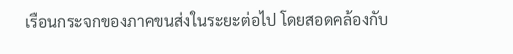เรือนกระจกของภาคขนส่งในระยะต่อไป โดยสอดคล้องกับ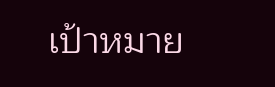เป้าหมาย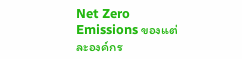Net Zero Emissions ของแต่ละองค์กร